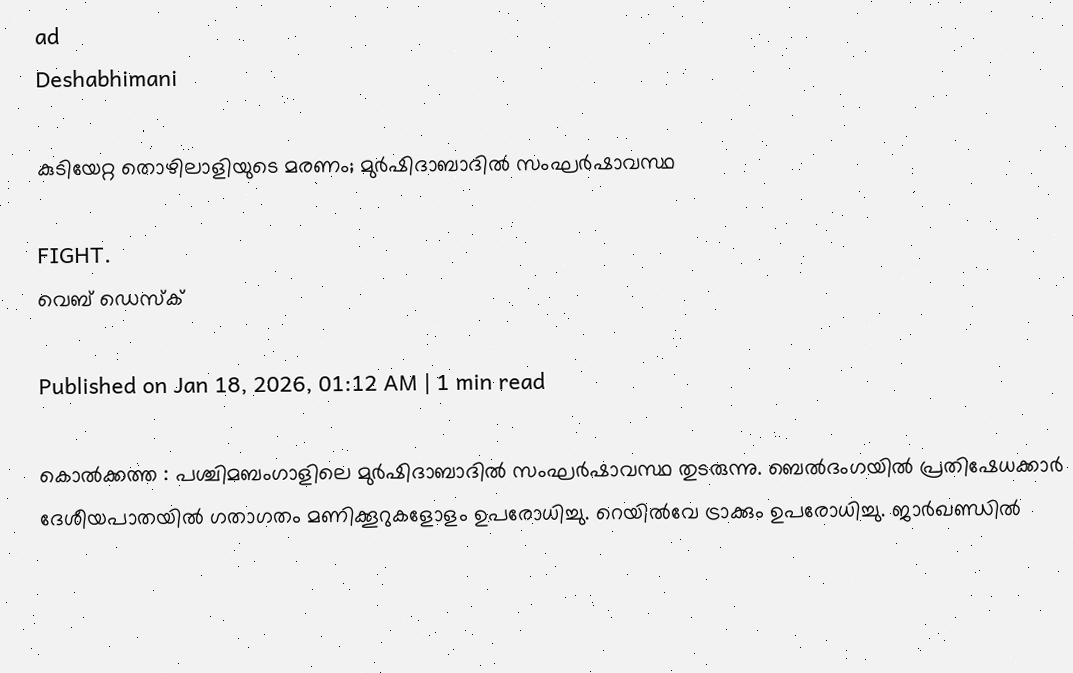ad
Deshabhimani

കുടിയേറ്റ തൊഴിലാളിയുടെ മരണം; മുര്‍ഷിദാബാദിൽ സംഘര്‍ഷാവസ്ഥ

FIGHT.
വെബ് ഡെസ്ക്

Published on Jan 18, 2026, 01:12 AM | 1 min read

കൊല്‍ക്കത്ത : പശ്ചിമബംഗാളിലെ മുര്‍ഷിദാബാദിൽ സംഘര്‍ഷാവസ്ഥ തുടരുന്നു. ബെൽദംഗയിൽ പ്രതിഷേധക്കാര്‍ ദേശീയപാതയിൽ ഗതാഗതം മണിക്കൂറുകളോളം ഉപരോധിച്ചു. റെയിൽവേ ട്രാക്കും ഉപരോധിച്ചു. ജാര്‍ഖണ്ഡിൽ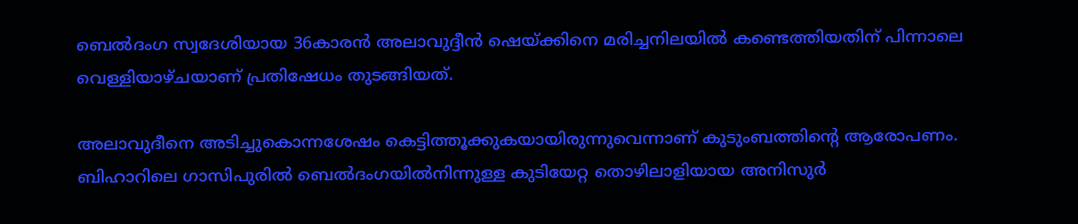ബെൽദംഗ സ്വദേശിയായ 36കാരന്‍ അലാവുദ്ദീന്‍ ഷെയ്ക്കിനെ മരിച്ചനിലയിൽ കണ്ടെത്തിയതിന് പിന്നാലെ വെള്ളിയാഴ്ചയാണ് പ്രതിഷേധം തുടങ്ങിയത്.

അലാവുദീനെ അടിച്ചുകൊന്നശേഷം കെട്ടിത്തൂക്കുകയായിരുന്നുവെന്നാണ് കുടുംബത്തിന്റെ ആരോപണം. ബിഹാറിലെ ഗാസിപുരിൽ ബെൽദംഗയിൽനിന്നുള്ള കുടിയേറ്റ തൊഴിലാളിയായ അനിസുര്‍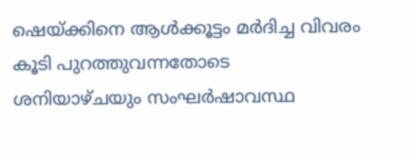ഷെയ്‍ക്കിനെ ആള്‍ക്കൂട്ടം മര്‍ദിച്ച വിവരം കൂടി പുറത്തുവന്നതോടെ ശനിയാഴ്ചയും സംഘര്‍ഷാവസ്ഥ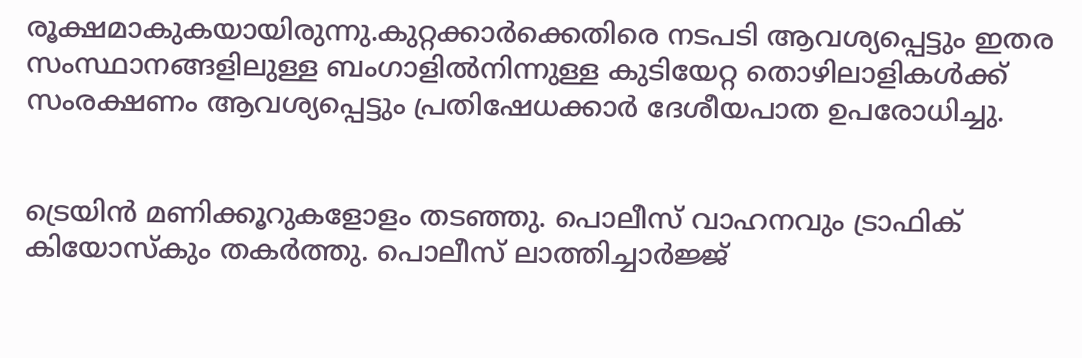രൂക്ഷമാകുകയായിരുന്നു.കുറ്റക്കാര്‍ക്കെതിരെ നടപടി ആവശ്യപ്പെട്ടും ഇതര സംസ്ഥാനങ്ങളിലുള്ള ബംഗാളിൽനിന്നുള്ള കുടിയേറ്റ തൊഴിലാളികള്‍ക്ക് സംരക്ഷണം ആവശ്യപ്പെട്ടും പ്രതിഷേധക്കാര്‍ ദേശീയപാത ഉപരോധിച്ചു.


ട്രെയിന്‍ മണിക്കൂറുകളോളം തടഞ്ഞു. പൊലീസ് വാഹനവും ട്രാഫിക് കിയോസ്‍കും തകര്‍ത്തു. പൊലീസ് ലാത്തിച്ചാര്‍ജ്ജ്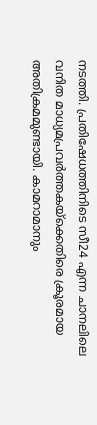നടത്തി. പ്രതിഷേധത്തിനിടെ സീ24 എന്ന ചാനലിലെ വനിത മാധ്യമപ്രവര്‍ത്തകയ്ക്കെതിരെ ക്രൂരമായ അതിക്രമമുണ്ടായി. കാമറാമാനും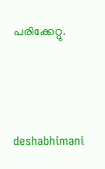പരിക്കേറ്റു.



deshabhimani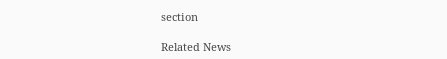section

Related News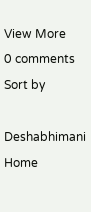View More
0 comments
Sort by

Deshabhimani
Home